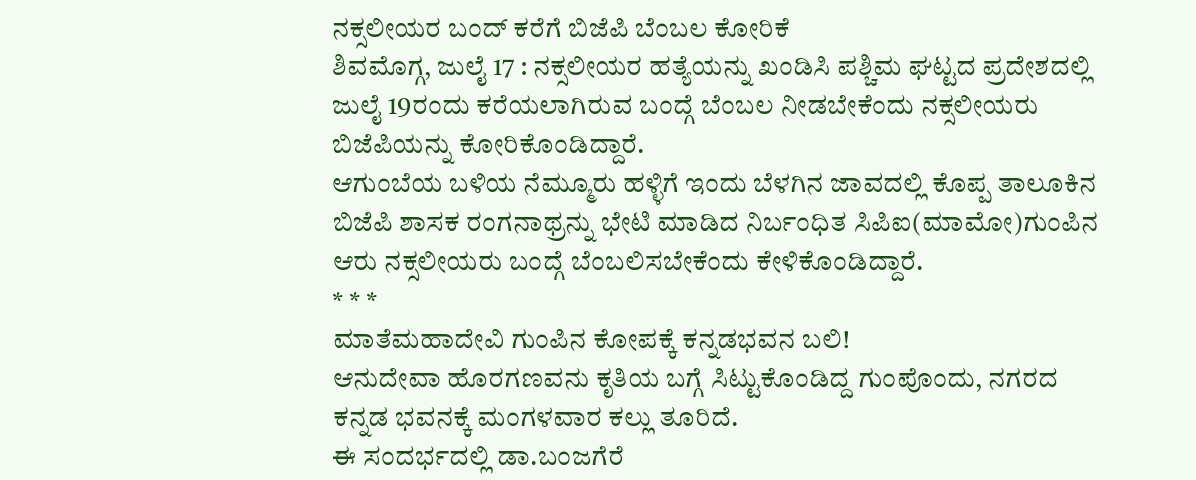ನಕ್ಸಲೀಯರ ಬಂದ್ ಕರೆಗೆ ಬಿಜೆಪಿ ಬೆಂಬಲ ಕೋರಿಕೆ
ಶಿವಮೊಗ್ಗ, ಜುಲೈ 17 : ನಕ್ಸಲೀಯರ ಹತ್ಯೆಯನ್ನು ಖಂಡಿಸಿ ಪಶ್ಚಿಮ ಘಟ್ಟದ ಪ್ರದೇಶದಲ್ಲಿ ಜುಲೈ 19ರಂದು ಕರೆಯಲಾಗಿರುವ ಬಂದ್ಗೆ ಬೆಂಬಲ ನೀಡಬೇಕೆಂದು ನಕ್ಸಲೀಯರು ಬಿಜೆಪಿಯನ್ನು ಕೋರಿಕೊಂಡಿದ್ದಾರೆ.
ಆಗುಂಬೆಯ ಬಳಿಯ ನೆಮ್ಮೂರು ಹಳ್ಳಿಗೆ ಇಂದು ಬೆಳಗಿನ ಜಾವದಲ್ಲಿ ಕೊಪ್ಪ ತಾಲೂಕಿನ ಬಿಜೆಪಿ ಶಾಸಕ ರಂಗನಾಥ್ರನ್ನು ಭೇಟಿ ಮಾಡಿದ ನಿರ್ಬಂಧಿತ ಸಿಪಿಐ(ಮಾಮೋ)ಗುಂಪಿನ ಆರು ನಕ್ಸಲೀಯರು ಬಂದ್ಗೆ ಬೆಂಬಲಿಸಬೇಕೆಂದು ಕೇಳಿಕೊಂಡಿದ್ದಾರೆ.
* * *
ಮಾತೆಮಹಾದೇವಿ ಗುಂಪಿನ ಕೋಪಕ್ಕೆ ಕನ್ನಡಭವನ ಬಲಿ!
ಆನುದೇವಾ ಹೊರಗಣವನು ಕೃತಿಯ ಬಗ್ಗೆ ಸಿಟ್ಟುಕೊಂಡಿದ್ದ ಗುಂಪೊಂದು, ನಗರದ ಕನ್ನಡ ಭವನಕ್ಕೆ ಮಂಗಳವಾರ ಕಲ್ಲು ತೂರಿದೆ.
ಈ ಸಂದರ್ಭದಲ್ಲಿ ಡಾ.ಬಂಜಗೆರೆ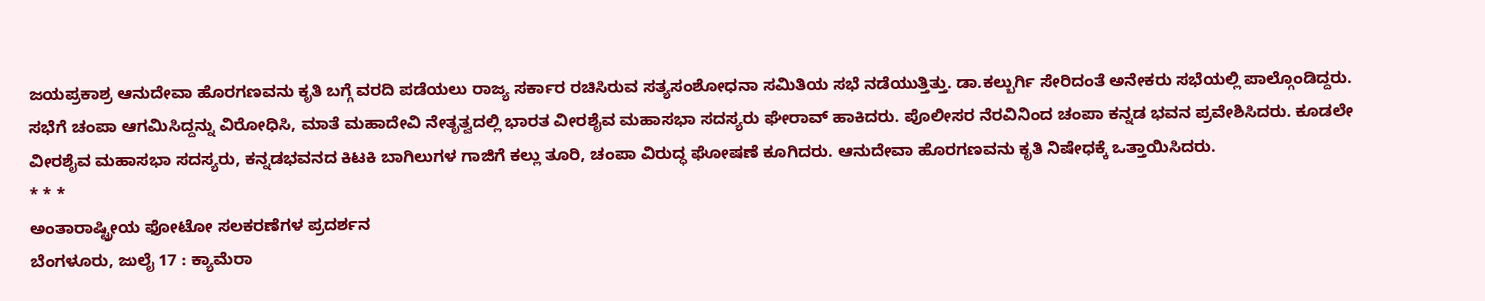ಜಯಪ್ರಕಾಶ್ರ ಆನುದೇವಾ ಹೊರಗಣವನು ಕೃತಿ ಬಗ್ಗೆ ವರದಿ ಪಡೆಯಲು ರಾಜ್ಯ ಸರ್ಕಾರ ರಚಿಸಿರುವ ಸತ್ಯಸಂಶೋಧನಾ ಸಮಿತಿಯ ಸಭೆ ನಡೆಯುತ್ತಿತ್ತು. ಡಾ.ಕಲ್ಬುರ್ಗಿ ಸೇರಿದಂತೆ ಅನೇಕರು ಸಭೆಯಲ್ಲಿ ಪಾಲ್ಗೊಂಡಿದ್ದರು.
ಸಭೆಗೆ ಚಂಪಾ ಆಗಮಿಸಿದ್ದನ್ನು ವಿರೋಧಿಸಿ, ಮಾತೆ ಮಹಾದೇವಿ ನೇತೃತ್ವದಲ್ಲಿ ಭಾರತ ವೀರಶೈವ ಮಹಾಸಭಾ ಸದಸ್ಯರು ಘೇರಾವ್ ಹಾಕಿದರು. ಪೊಲೀಸರ ನೆರವಿನಿಂದ ಚಂಪಾ ಕನ್ನಡ ಭವನ ಪ್ರವೇಶಿಸಿದರು. ಕೂಡಲೇ ವೀರಶೈವ ಮಹಾಸಭಾ ಸದಸ್ಯರು, ಕನ್ನಡಭವನದ ಕಿಟಕಿ ಬಾಗಿಲುಗಳ ಗಾಜಿಗೆ ಕಲ್ಲು ತೂರಿ, ಚಂಪಾ ವಿರುದ್ಧ ಘೋಷಣೆ ಕೂಗಿದರು. ಆನುದೇವಾ ಹೊರಗಣವನು ಕೃತಿ ನಿಷೇಧಕ್ಕೆ ಒತ್ತಾಯಿಸಿದರು.
* * *
ಅಂತಾರಾಷ್ಟ್ರೀಯ ಫೋಟೋ ಸಲಕರಣೆಗಳ ಪ್ರದರ್ಶನ
ಬೆಂಗಳೂರು, ಜುಲೈ 17 : ಕ್ಯಾಮೆರಾ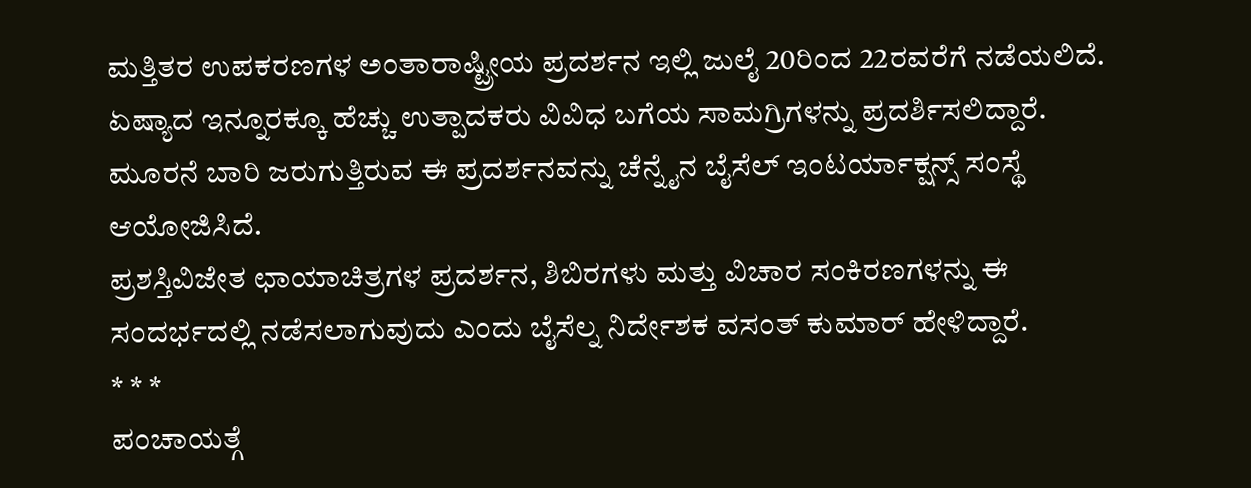ಮತ್ತಿತರ ಉಪಕರಣಗಳ ಅಂತಾರಾಷ್ಟ್ರೀಯ ಪ್ರದರ್ಶನ ಇಲ್ಲಿ ಜುಲೈ 20ರಿಂದ 22ರವರೆಗೆ ನಡೆಯಲಿದೆ.
ಏಷ್ಯಾದ ಇನ್ನೂರಕ್ಕೂ ಹೆಚ್ಚು ಉತ್ಪಾದಕರು ವಿವಿಧ ಬಗೆಯ ಸಾಮಗ್ರಿಗಳನ್ನು ಪ್ರದರ್ಶಿಸಲಿದ್ದಾರೆ. ಮೂರನೆ ಬಾರಿ ಜರುಗುತ್ತಿರುವ ಈ ಪ್ರದರ್ಶನವನ್ನು ಚೆನ್ನೈನ ಬೈಸೆಲ್ ಇಂಟರ್ಯಾಕ್ಷನ್ಸ್ ಸಂಸ್ಥೆ ಆಯೋಜಿಸಿದೆ.
ಪ್ರಶಸ್ತಿವಿಜೇತ ಛಾಯಾಚಿತ್ರಗಳ ಪ್ರದರ್ಶನ, ಶಿಬಿರಗಳು ಮತ್ತು ವಿಚಾರ ಸಂಕಿರಣಗಳನ್ನು ಈ ಸಂದರ್ಭದಲ್ಲಿ ನಡೆಸಲಾಗುವುದು ಎಂದು ಬೈಸೆಲ್ನ ನಿರ್ದೇಶಕ ವಸಂತ್ ಕುಮಾರ್ ಹೇಳಿದ್ದಾರೆ.
* * *
ಪಂಚಾಯತ್ಗೆ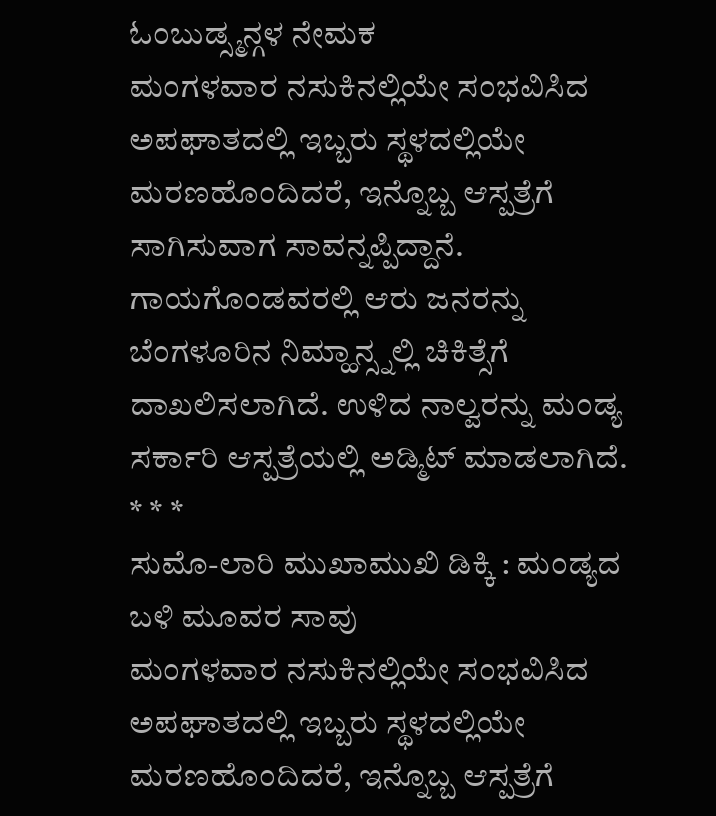ಓಂಬುಡ್ಸ್ಮನ್ಗಳ ನೇಮಕ
ಮಂಗಳವಾರ ನಸುಕಿನಲ್ಲಿಯೇ ಸಂಭವಿಸಿದ ಅಪಘಾತದಲ್ಲಿ ಇಬ್ಬರು ಸ್ಥಳದಲ್ಲಿಯೇ ಮರಣಹೊಂದಿದರೆ, ಇನ್ನೊಬ್ಬ ಆಸ್ಪತ್ರೆಗೆ ಸಾಗಿಸುವಾಗ ಸಾವನ್ನಪ್ಪಿದ್ದಾನೆ.
ಗಾಯಗೊಂಡವರಲ್ಲಿ ಆರು ಜನರನ್ನು ಬೆಂಗಳೂರಿನ ನಿಮ್ಹಾನ್ಸ್ನಲ್ಲಿ ಚಿಕಿತ್ಸೆಗೆ ದಾಖಲಿಸಲಾಗಿದೆ. ಉಳಿದ ನಾಲ್ವರನ್ನು ಮಂಡ್ಯ ಸರ್ಕಾರಿ ಆಸ್ಪತ್ರೆಯಲ್ಲಿ ಅಡ್ಮಿಟ್ ಮಾಡಲಾಗಿದೆ.
* * *
ಸುಮೊ-ಲಾರಿ ಮುಖಾಮುಖಿ ಡಿಕ್ಕಿ : ಮಂಡ್ಯದ ಬಳಿ ಮೂವರ ಸಾವು
ಮಂಗಳವಾರ ನಸುಕಿನಲ್ಲಿಯೇ ಸಂಭವಿಸಿದ ಅಪಘಾತದಲ್ಲಿ ಇಬ್ಬರು ಸ್ಥಳದಲ್ಲಿಯೇ ಮರಣಹೊಂದಿದರೆ, ಇನ್ನೊಬ್ಬ ಆಸ್ಪತ್ರೆಗೆ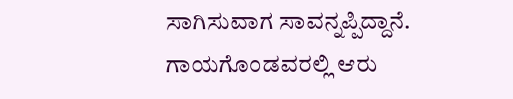ಸಾಗಿಸುವಾಗ ಸಾವನ್ನಪ್ಪಿದ್ದಾನೆ.
ಗಾಯಗೊಂಡವರಲ್ಲಿ ಆರು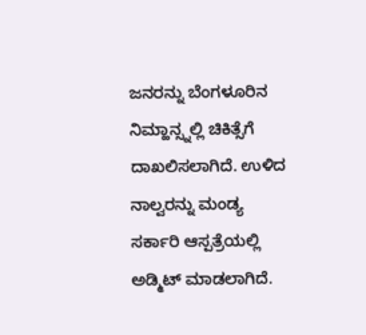ಜನರನ್ನು ಬೆಂಗಳೂರಿನ ನಿಮ್ಹಾನ್ಸ್ನಲ್ಲಿ ಚಿಕಿತ್ಸೆಗೆ ದಾಖಲಿಸಲಾಗಿದೆ. ಉಳಿದ ನಾಲ್ವರನ್ನು ಮಂಡ್ಯ ಸರ್ಕಾರಿ ಆಸ್ಪತ್ರೆಯಲ್ಲಿ ಅಡ್ಮಿಟ್ ಮಾಡಲಾಗಿದೆ.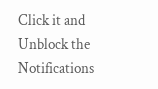Click it and Unblock the Notifications